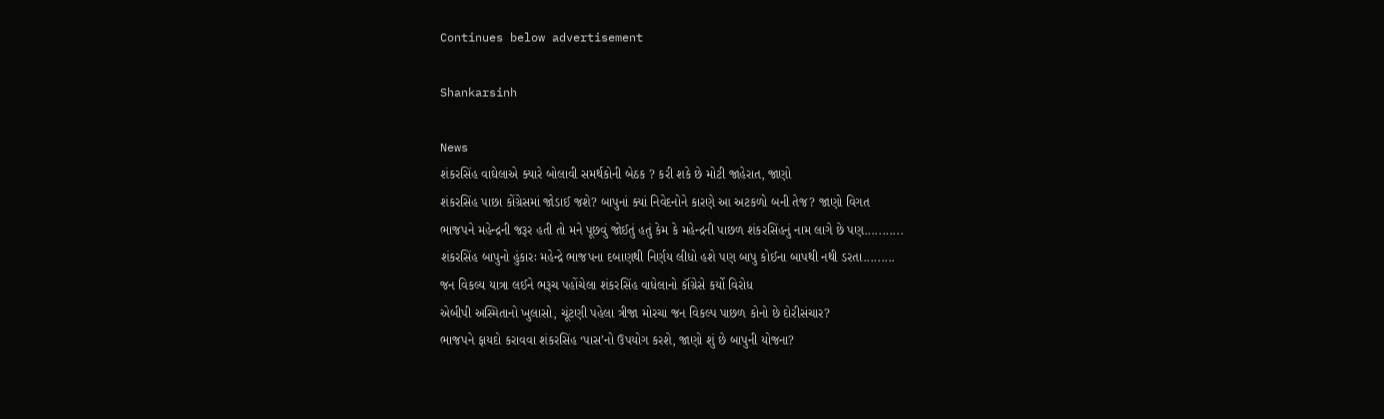Continues below advertisement

Shankarsinh

News
શંકરસિંહ વાઘેલાએ ક્યારે બોલાવી સમર્થકોની બેઠક ? કરી શકે છે મોટી જાહેરાત, જાણો
શંકરસિંહ પાછા કોંગ્રેસમાં જોડાઈ જશે? બાપુનાં ક્યાં નિવેદનોને કારણે આ અટકળો બની તેજ? જાણો વિગત
ભાજપને મહેન્દ્રની જરૂર હતી તો મને પૂછવું જોઈતું હતું કેમ કે મહેન્દ્રની પાછળ શંકરસિંહનું નામ લાગે છે પણ...........
શંકરસિંહ બાપુનો હુંકારઃ મહેન્દ્રે ભાજપના દબાણથી નિર્ણય લીધો હશે પણ બાપુ કોઈના બાપથી નથી ડરતા.........
જન વિકલ્ય યાત્રા લઈને ભરૂચ પહોંચેલા શંકરસિંહ વાધેલાનો કૉંગ્રેસે કર્યો વિરોધ
એબીપી અસ્મિતાનો ખુલાસો, ચૂંટણી પહેલા ત્રીજા મોરચા જન વિકલ્પ પાછળ કોનો છે દોરીસંચાર?
ભાજપને ફાયદો કરાવવા શંકરસિંહ ‘પાસ’નો ઉપયોગ કરશે, જાણો શું છે બાપુની યોજના?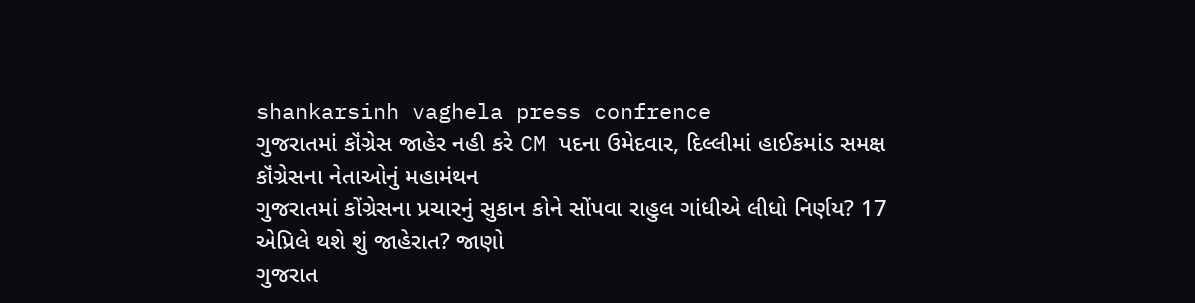shankarsinh vaghela press confrence
ગુજરાતમાં કૉંગ્રેસ જાહેર નહી કરે CM પદના ઉમેદવાર, દિલ્લીમાં હાઈકમાંડ સમક્ષ કૉંગ્રેસના નેતાઓનું મહામંથન
ગુજરાતમાં કોંગ્રેસના પ્રચારનું સુકાન કોને સોંપવા રાહુલ ગાંધીએ લીધો નિર્ણય? 17 એપ્રિલે થશે શું જાહેરાત? જાણો
ગુજરાત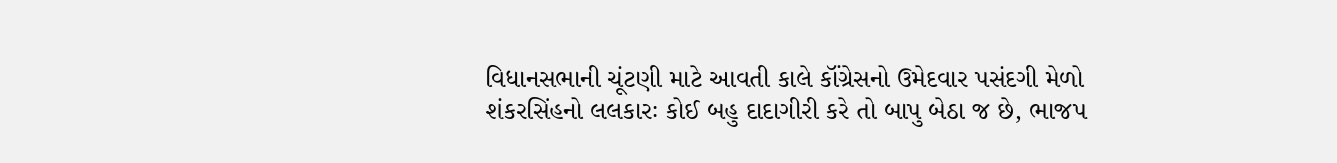વિધાનસભાની ચૂંટણી માટે આવતી કાલે કૉંગ્રેસનો ઉમેદવાર પસંદગી મેળો
શંકરસિંહનો લલકારઃ કોઈ બહુ દાદાગીરી કરે તો બાપુ બેઠા જ છે, ભાજપ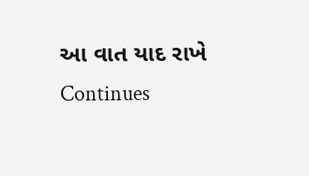આ વાત યાદ રાખે
Continues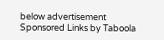below advertisement
Sponsored Links by Taboola